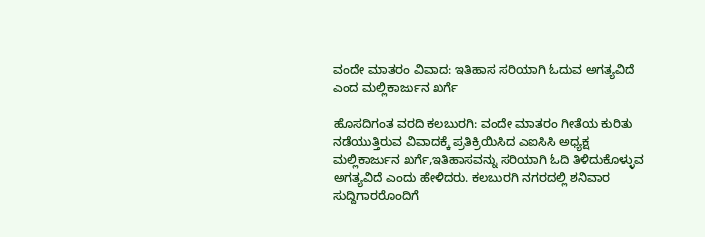ವಂದೇ ಮಾತರಂ ವಿವಾದ: ಇತಿಹಾಸ ಸರಿಯಾಗಿ ಓದುವ ಅಗತ್ಯವಿದೆ ಎಂದ ಮಲ್ಲಿಕಾರ್ಜುನ ಖರ್ಗೆ

ಹೊಸದಿಗಂತ ವರದಿ ಕಲಬುರಗಿ: ವಂದೇ ಮಾತರಂ ಗೀತೆಯ ಕುರಿತು ನಡೆಯುತ್ತಿರುವ ವಿವಾದಕ್ಕೆ ಪ್ರತಿಕ್ರಿಯಿಸಿದ ಎಐಸಿಸಿ ಅಧ್ಯಕ್ಷ ಮಲ್ಲಿಕಾರ್ಜುನ ಖರ್ಗೆ,ಇತಿಹಾಸವನ್ನು ಸರಿಯಾಗಿ ಓದಿ ತಿಳಿದುಕೊಳ್ಳುವ ಅಗತ್ಯವಿದೆ ಎಂದು ಹೇಳಿದರು. ಕಲಬುರಗಿ ನಗರದಲ್ಲಿ ಶನಿವಾರ ಸುದ್ದಿಗಾರರೊಂದಿಗೆ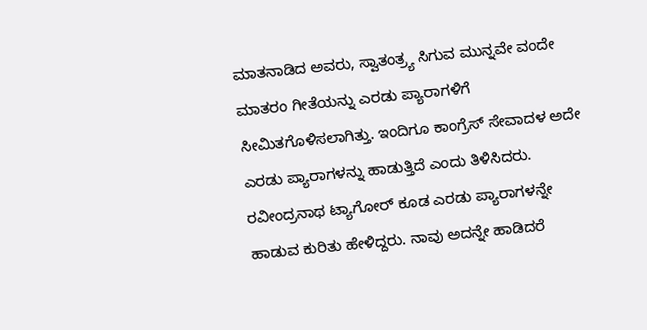ಮಾತನಾಡಿದ ಅವರು, ಸ್ವಾತಂತ್ರ್ಯ ಸಿಗುವ ಮುನ್ನವೇ ವಂದೇ ಮಾತರಂ ಗೀತೆಯನ್ನು ಎರಡು ಪ್ಯಾರಾಗಳಿಗೆ ಸೀಮಿತಗೊಳಿಸಲಾಗಿತ್ತು. ಇಂದಿಗೂ ಕಾಂಗ್ರೆಸ್ ಸೇವಾದಳ ಅದೇ ಎರಡು ಪ್ಯಾರಾಗಳನ್ನು ಹಾಡುತ್ತಿದೆ ಎಂದು ತಿಳಿಸಿದರು. ರವೀಂದ್ರನಾಥ ಟ್ಯಾಗೋರ್ ಕೂಡ ಎರಡು ಪ್ಯಾರಾಗಳನ್ನೇ ಹಾಡುವ ಕುರಿತು ಹೇಳಿದ್ದರು. ನಾವು ಅದನ್ನೇ ಹಾಡಿದರೆ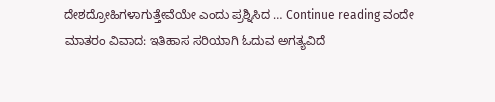ದೇಶದ್ರೋಹಿಗಳಾಗುತ್ತೇವೆಯೇ ಎಂದು ಪ್ರಶ್ನಿಸಿದ … Continue reading ವಂದೇ ಮಾತರಂ ವಿವಾದ: ಇತಿಹಾಸ ಸರಿಯಾಗಿ ಓದುವ ಅಗತ್ಯವಿದೆ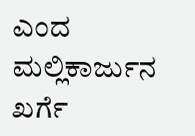ಎಂದ ಮಲ್ಲಿಕಾರ್ಜುನ ಖರ್ಗೆ